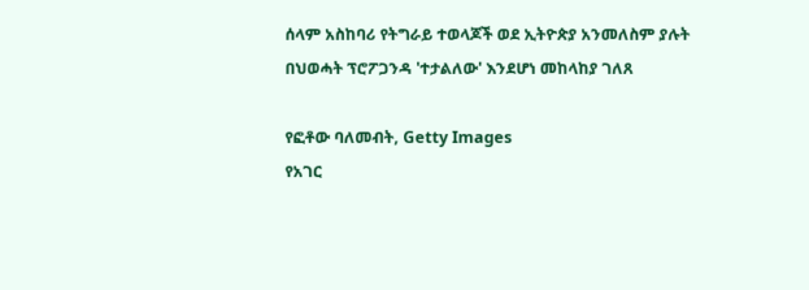ሰላም አስከባሪ የትግራይ ተወላጆች ወደ ኢትዮጵያ አንመለስም ያሉት በህወሓት ፕሮፖጋንዳ 'ተታልለው' እንደሆነ መከላከያ ገለጸ

የፎቶው ባለመብት, Getty Images
የአገር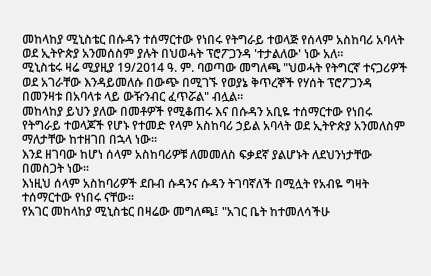መከላከያ ሚኒስቴር በሱዳን ተሰማርተው የነበሩ የትግራይ ተወላጅ የሰላም አስከባሪ አባላት ወደ ኢትዮጵያ አንመሰስም ያሉት በህወሓት ፕሮፖጋንዳ 'ተታልለው' ነው አለ።
ሚኒስቴሩ ዛሬ ሚያዚያ 19/2014 ዓ. ም. ባወጣው መግለጫ "ህወሓት የትግርኛ ተናጋሪዎች ወደ አገራቸው እንዳይመለሱ በውጭ በሚገኙ የወያኔ ቅጥረኞች የሃሰት ፕሮፖጋንዳ በመንዛቱ በአባላቱ ላይ ውዥንብር ፈጥሯል" ብሏል።
መከላከያ ይህን ያለው በመቶዎች የሚቆጠሩ እና በሱዳን አቢዬ ተሰማርተው የነበሩ የትግራይ ተወላጆች የሆኑ የተመድ የላም አስከባሪ ኃይል አባላት ወደ ኢትዮጵያ አንመለስም ማለታቸው ከተዘገበ በኋላ ነው።
እንደ ዘገባው ከሆነ ሰላም አስከባሪዎቹ ለመመለስ ፍቃደኛ ያልሆኑት ለደህንነታቸው በመስጋት ነው።
እነዚህ ሰላም አስከባሪዎች ደቡብ ሱዳንና ሱዳን ትገባኛለች በሚሏት የአብዬ ግዛት ተሰማርተው የነበሩ ናቸው።
የአገር መከላከያ ሚኒስቴር በዛሬው መግለጫ፤ "አገር ቤት ከተመለሳችሁ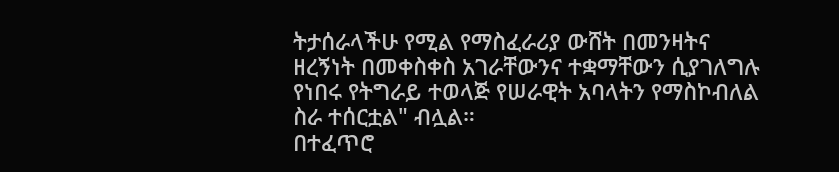ትታሰራላችሁ የሚል የማስፈራሪያ ውሸት በመንዛትና ዘረኝነት በመቀስቀስ አገራቸውንና ተቋማቸውን ሲያገለግሉ የነበሩ የትግራይ ተወላጅ የሠራዊት አባላትን የማስኮብለል ስራ ተሰርቷል" ብሏል።
በተፈጥሮ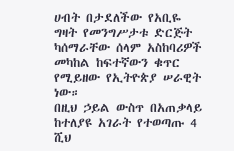ሀብት በታደለችው የአቢዬ ግዛት የመንግሥታቱ ድርጅት ካሰማራቸው ሰላም አስከባሪዎች መካከል ከፍተኛውን ቁጥር የሚይዘው የኢትዮጵያ ሠራዊት ነው።
በዚህ ኃይል ውስጥ በአጠቃላይ ከተለያዩ አገራት የተወጣጡ 4 ሺህ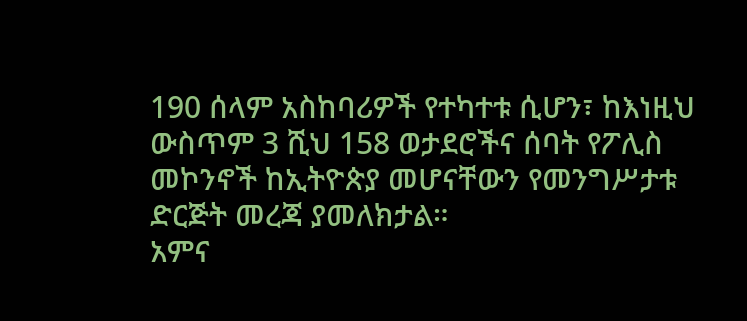190 ሰላም አስከባሪዎች የተካተቱ ሲሆን፣ ከእነዚህ ውስጥም 3 ሺህ 158 ወታደሮችና ሰባት የፖሊስ መኮንኖች ከኢትዮጵያ መሆናቸውን የመንግሥታቱ ድርጅት መረጃ ያመለክታል።
አምና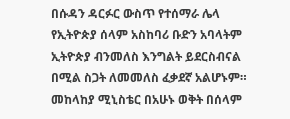በሱዳን ዳርፉር ውስጥ የተሰማራ ሌላ የኢትዮጵያ ሰላም አስከባሪ ቡድን አባላትም ኢትዮጵያ ብንመለስ እንግልት ይደርስብናል በሚል ስጋት ለመመለስ ፈቃደኛ አልሆኑም።
መከላከያ ሚኒስቴር በአሁኑ ወቅት በሰላም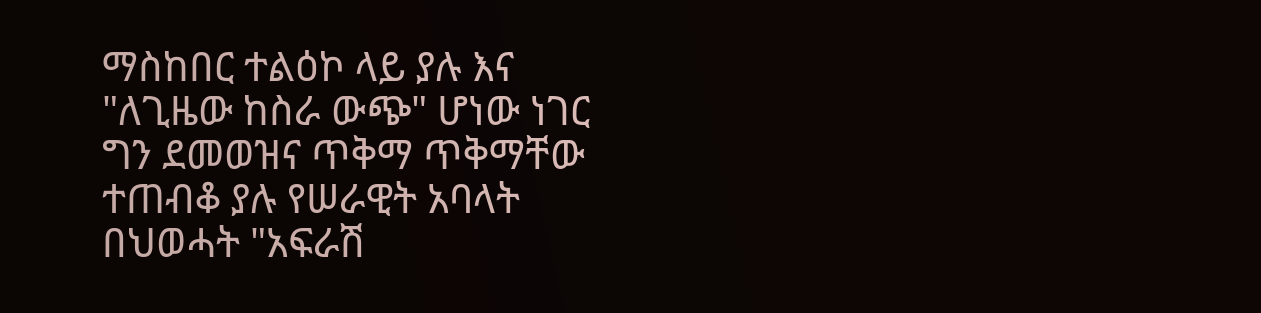ማስከበር ተልዕኮ ላይ ያሉ እና "ለጊዜው ከስራ ውጭ" ሆነው ነገር ግን ደመወዝና ጥቅማ ጥቅማቸው ተጠብቆ ያሉ የሠራዊት አባላት በህወሓት "አፍራሽ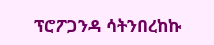ፕሮፖጋንዳ ሳትንበረከኩ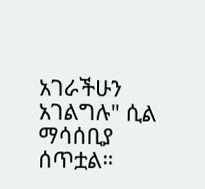አገራችሁን አገልግሉ" ሲል ማሳሰቢያ ሰጥቷል።